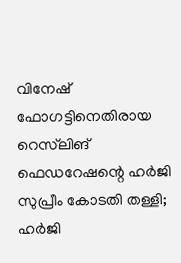വിനേഷ് ഫോഗട്ടിനെതിരായ റെസ്‌ലിങ് ഫെഡറേഷന്റെ ഹർജി സുപ്രീം കോടതി തള്ളി; ഹർജി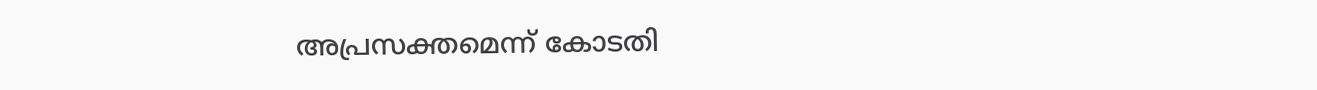അപ്രസക്തമെന്ന് കോടതി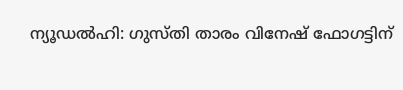ന്യൂഡൽഹി: ഗുസ്തി താരം വിനേഷ് ഫോഗട്ടിന്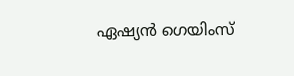ഏഷ്യൻ ഗെയിംസ്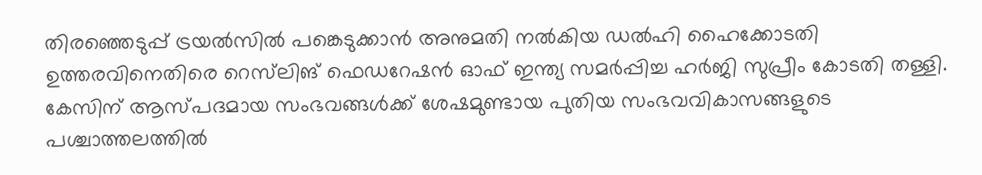തിരഞ്ഞെടുപ്പ് ട്രയൽസിൽ പങ്കെടുക്കാൻ അനുമതി നൽകിയ ഡൽഹി ഹൈക്കോടതി ഉത്തരവിനെതിരെ റെസ്‌ലിങ് ഫെഡറേഷൻ ഓഫ് ഇന്ത്യ സമർപ്പിച്ച ഹർജി സുപ്രീം കോടതി തള്ളി. കേസിന് ആസ്പദമായ സംഭവങ്ങൾക്ക് ശേഷമുണ്ടായ പുതിയ സംഭവവികാസങ്ങളുടെ പശ്ചാത്തലത്തിൽ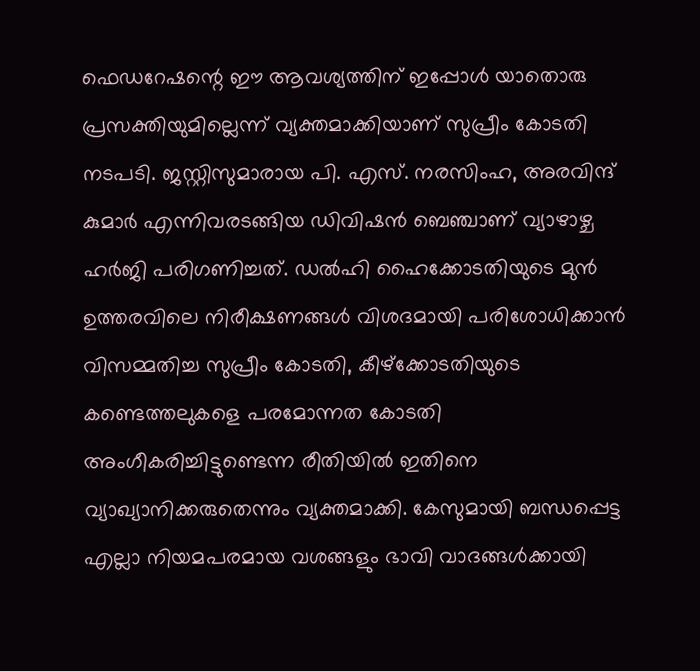ഫെഡറേഷന്റെ ഈ ആവശ്യത്തിന് ഇപ്പോൾ യാതൊരു പ്രസക്തിയുമില്ലെന്ന് വ്യക്തമാക്കിയാണ് സുപ്രീം കോടതി നടപടി. ജസ്റ്റിസുമാരായ പി. എസ്. നരസിംഹ, അരവിന്ദ് കുമാർ എന്നിവരടങ്ങിയ ഡിവിഷൻ ബെഞ്ചാണ് വ്യാഴാഴ്ച ഹർജി പരിഗണിച്ചത്. ഡൽഹി ഹൈക്കോടതിയുടെ മുൻ ഉത്തരവിലെ നിരീക്ഷണങ്ങൾ വിശദമായി പരിശോധിക്കാൻ വിസമ്മതിച്ച സുപ്രീം കോടതി, കീഴ്‌ക്കോടതിയുടെ കണ്ടെത്തലുകളെ പരമോന്നത കോടതി അംഗീകരിച്ചിട്ടുണ്ടെന്ന രീതിയിൽ ഇതിനെ വ്യാഖ്യാനിക്കരുതെന്നും വ്യക്തമാക്കി. കേസുമായി ബന്ധപ്പെട്ട എല്ലാ നിയമപരമായ വശങ്ങളും ഭാവി വാദങ്ങൾക്കായി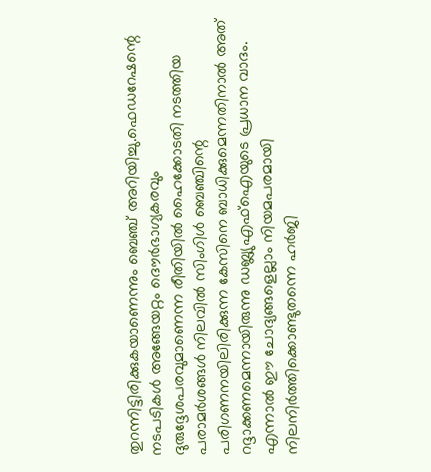തുറന്നിട്ടിരിക്കുകയാണെന്നും ബെഞ്ച് അറിയിച്ചു.ഫെഡറേഷന്റെ നടപടികൾ അങ്ങേയറ്റം ദൌർഭാഗ്യകരവും ദുരുദ്ദേശപരവുമാണെന്ന രീതിയിൽ ഹൈക്കോടതി നടത്തിയ പരാമർശങ്ങൾ നിലവിൽ സിംഗിൾ ബെഞ്ചിന്റെ പരിഗണനയിലിരിക്കുന്ന കേസിനെ ബാധിക്കുമെന്നതിനാൽ അത് റദ്ദാക്കണമെന്നായിരുന്നു ഡബ്ല്യുഎഫ്ഐയുടെ പ്രധാന വാദം. എന്നാൽ ഈ ചോദ്യങ്ങളെല്ലാം നിയമപരമായി നിലനിർത്തിക്കൊണ്ടുതന്നെ ഹർജി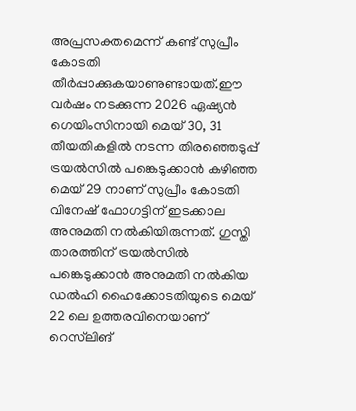അപ്രസക്തമെന്ന് കണ്ട് സുപ്രീം കോടതി തീർപ്പാക്കുകയാണുണ്ടായത്.ഈ വർഷം നടക്കുന്ന 2026 ഏഷ്യൻ ഗെയിംസിനായി മെയ് 30, 31 തീയതികളിൽ നടന്ന തിരഞ്ഞെടുപ്പ് ട്രയൽസിൽ പങ്കെടുക്കാൻ കഴിഞ്ഞ മെയ് 29 നാണ് സുപ്രീം കോടതി വിനേഷ് ഫോഗട്ടിന് ഇടക്കാല അനുമതി നൽകിയിരുന്നത്. ഗുസ്തി താരത്തിന് ട്രയൽസിൽ പങ്കെടുക്കാൻ അനുമതി നൽകിയ ഡൽഹി ഹൈക്കോടതിയുടെ മെയ് 22 ലെ ഉത്തരവിനെയാണ് റെസ്‌ലിങ്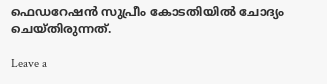ഫെഡറേഷൻ സുപ്രീം കോടതിയിൽ ചോദ്യം ചെയ്തിരുന്നത്.

Leave a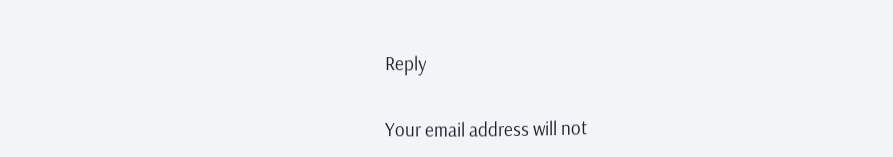Reply

Your email address will not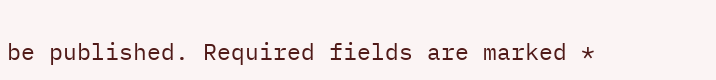be published. Required fields are marked *